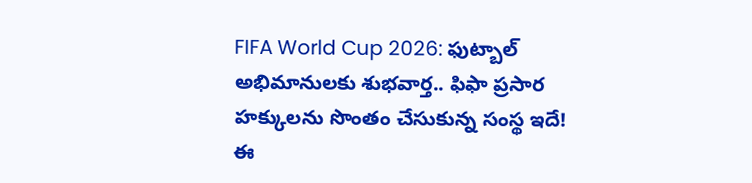FIFA World Cup 2026: ఫుట్బాల్ అభిమానులకు శుభవార్త.. ఫిఫా ప్రసార హక్కులను సొంతం చేసుకున్న సంస్థ ఇదే!
ఈ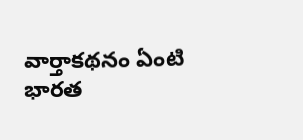వార్తాకథనం ఏంటి
భారత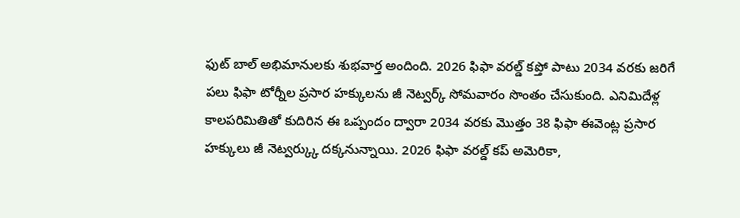ఫుట్ బాల్ అభిమానులకు శుభవార్త అందింది. 2026 ఫిఫా వరల్డ్ కప్తో పాటు 2034 వరకు జరిగే పలు ఫిఫా టోర్నీల ప్రసార హక్కులను జీ నెట్వర్క్ సోమవారం సొంతం చేసుకుంది. ఎనిమిదేళ్ల కాలపరిమితితో కుదిరిన ఈ ఒప్పందం ద్వారా 2034 వరకు మొత్తం 38 ఫిఫా ఈవెంట్ల ప్రసార హక్కులు జీ నెట్వర్క్కు దక్కనున్నాయి. 2026 ఫిఫా వరల్డ్ కప్ అమెరికా,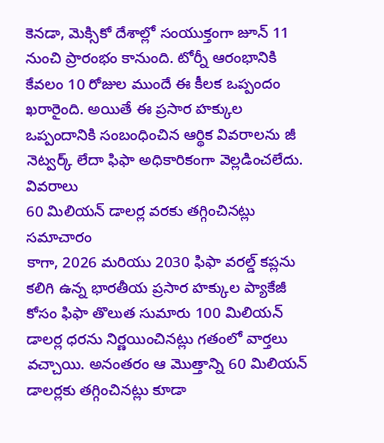కెనడా, మెక్సికో దేశాల్లో సంయుక్తంగా జూన్ 11 నుంచి ప్రారంభం కానుంది. టోర్నీ ఆరంభానికి కేవలం 10 రోజుల ముందే ఈ కీలక ఒప్పందం ఖరారైంది. అయితే ఈ ప్రసార హక్కుల ఒప్పందానికి సంబంధించిన ఆర్థిక వివరాలను జీ నెట్వర్క్ లేదా ఫిఫా అధికారికంగా వెల్లడించలేదు.
వివరాలు
60 మిలియన్ డాలర్ల వరకు తగ్గించినట్లు సమాచారం
కాగా, 2026 మరియు 2030 ఫిఫా వరల్డ్ కప్లను కలిగి ఉన్న భారతీయ ప్రసార హక్కుల ప్యాకేజీ కోసం ఫిఫా తొలుత సుమారు 100 మిలియన్ డాలర్ల ధరను నిర్ణయించినట్లు గతంలో వార్తలు వచ్చాయి. అనంతరం ఆ మొత్తాన్ని 60 మిలియన్ డాలర్లకు తగ్గించినట్లు కూడా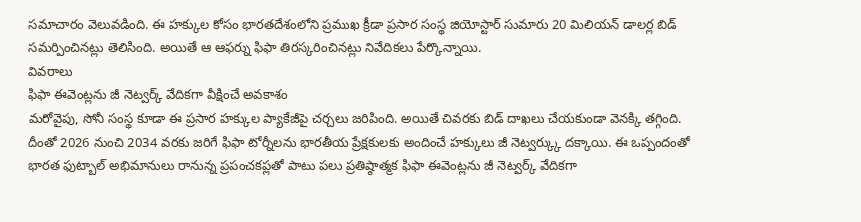సమాచారం వెలువడింది. ఈ హక్కుల కోసం భారతదేశంలోని ప్రముఖ క్రీడా ప్రసార సంస్థ జియోస్టార్ సుమారు 20 మిలియన్ డాలర్ల బిడ్ సమర్పించినట్లు తెలిసింది. అయితే ఆ ఆఫర్ను ఫిఫా తిరస్కరించినట్లు నివేదికలు పేర్కొన్నాయి.
వివరాలు
ఫిఫా ఈవెంట్లను జీ నెట్వర్క్ వేదికగా వీక్షించే అవకాశం
మరోవైపు, సోనీ సంస్థ కూడా ఈ ప్రసార హక్కుల ప్యాకేజీపై చర్చలు జరిపింది. అయితే చివరకు బిడ్ దాఖలు చేయకుండా వెనక్కి తగ్గింది. దీంతో 2026 నుంచి 2034 వరకు జరిగే ఫిఫా టోర్నీలను భారతీయ ప్రేక్షకులకు అందించే హక్కులు జీ నెట్వర్క్కు దక్కాయి. ఈ ఒప్పందంతో భారత ఫుట్బాల్ అభిమానులు రానున్న ప్రపంచకప్లతో పాటు పలు ప్రతిష్ఠాత్మక ఫిఫా ఈవెంట్లను జీ నెట్వర్క్ వేదికగా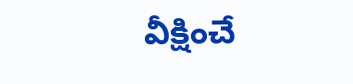వీక్షించే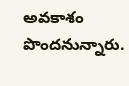అవకాశం పొందనున్నారు.